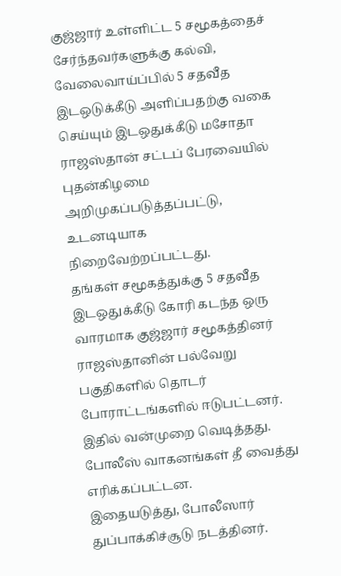குஜ்ஜார் உள்ளிட்ட 5 சமூகத்தைச் சேர்ந்தவர்களுக்கு கல்வி, வேலைவாய்ப்பில் 5 சதவீத இடஒடுக்கீடு அளிப்பதற்கு வகை செய்யும் இடஒதுக்கீடு மசோதா ராஜஸ்தான் சட்டப் பேரவையில் புதன்கிழமை அறிமுகப்படுத்தப்பட்டு, உடனடியாக நிறைவேற்றப்பட்டது.
தங்கள் சமூகத்துக்கு 5 சதவீத இடஒதுக்கீடு கோரி கடந்த ஒரு வாரமாக குஜ்ஜார் சமூகத்தினர் ராஜஸ்தானின் பல்வேறு பகுதிகளில் தொடர் போராட்டங்களில் ஈடுபட்டனர். இதில் வன்முறை வெடித்தது. போலீஸ் வாகனங்கள் தீ வைத்து எரிக்கப்பட்டன.
இதையடுத்து, போலீஸார் துப்பாக்கிச்சூடு நடத்தினர்.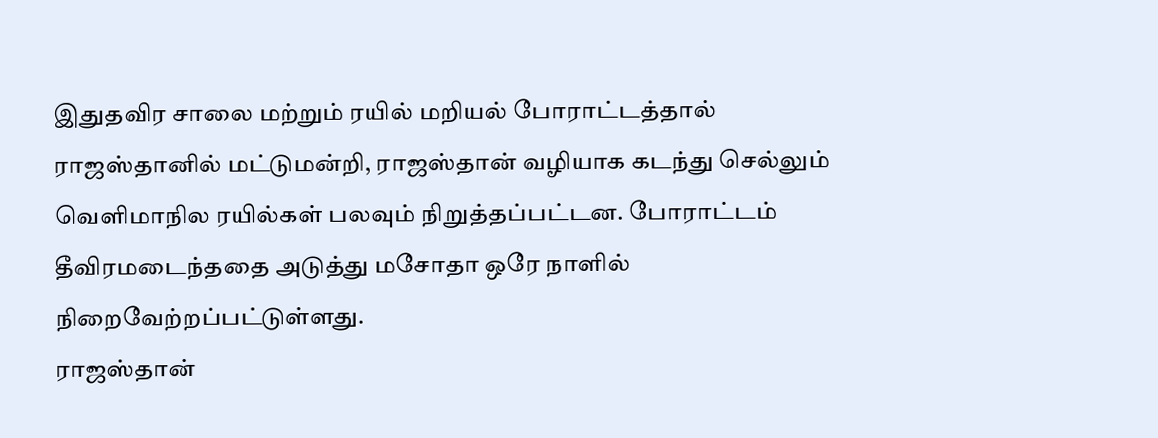இதுதவிர சாலை மற்றும் ரயில் மறியல் போராட்டத்தால் ராஜஸ்தானில் மட்டுமன்றி, ராஜஸ்தான் வழியாக கடந்து செல்லும் வெளிமாநில ரயில்கள் பலவும் நிறுத்தப்பட்டன. போராட்டம் தீவிரமடைந்ததை அடுத்து மசோதா ஒரே நாளில் நிறைவேற்றப்பட்டுள்ளது.
ராஜஸ்தான்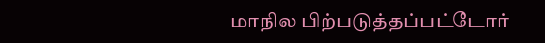மாநில பிற்படுத்தப்பட்டோர்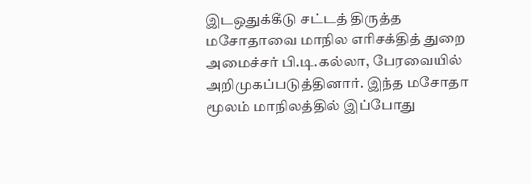இடஒதுக்கீடு சட்டத் திருத்த மசோதாவை மாநில எரிசக்தித் துறை அமைச்சர் பி.டி.கல்லா, பேரவையில் அறிமுகப்படுத்தினார். இந்த மசோதா மூலம் மாநிலத்தில் இப்போது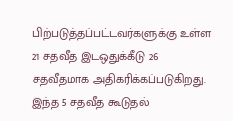பிற்படுத்தப்பட்டவர்களுக்கு உள்ள 21 சதவீத இடஒதுக்கீடு 26 சதவீதமாக அதிகரிக்கப்படுகிறது. இந்த 5 சதவீத கூடுதல்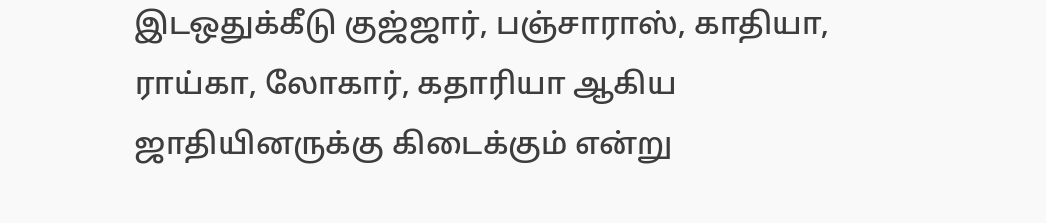இடஒதுக்கீடு குஜ்ஜார், பஞ்சாராஸ், காதியா, ராய்கா, லோகார், கதாரியா ஆகிய ஜாதியினருக்கு கிடைக்கும் என்று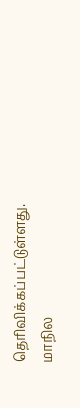தெரிவிக்கப்பட்டுள்ளது.
மாநில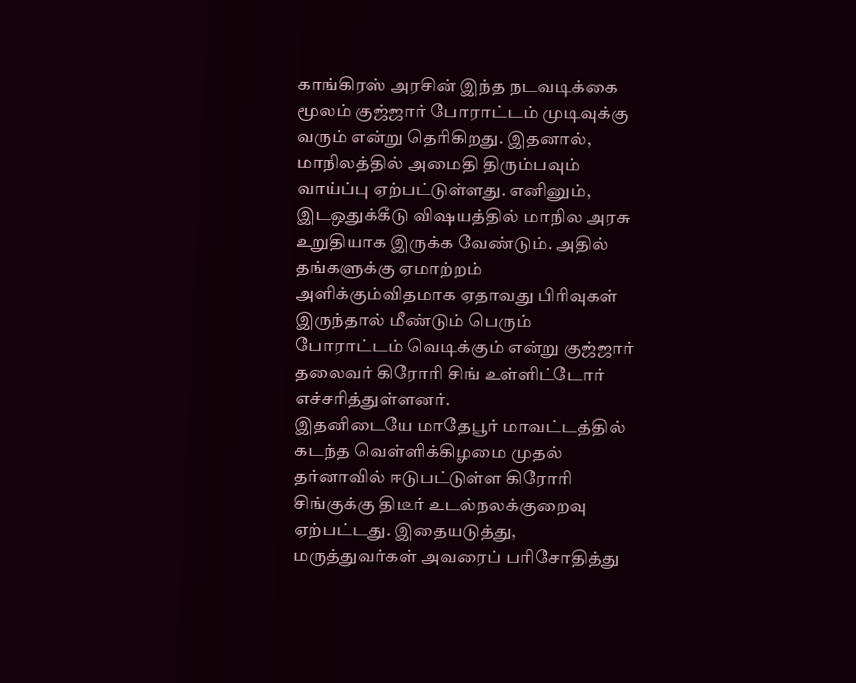காங்கிரஸ் அரசின் இந்த நடவடிக்கை மூலம் குஜ்ஜார் போராட்டம் முடிவுக்கு வரும் என்று தெரிகிறது. இதனால், மாநிலத்தில் அமைதி திரும்பவும் வாய்ப்பு ஏற்பட்டுள்ளது. எனினும், இடஒதுக்கீடு விஷயத்தில் மாநில அரசு உறுதியாக இருக்க வேண்டும். அதில் தங்களுக்கு ஏமாற்றம் அளிக்கும்விதமாக ஏதாவது பிரிவுகள் இருந்தால் மீண்டும் பெரும் போராட்டம் வெடிக்கும் என்று குஜ்ஜார் தலைவர் கிரோரி சிங் உள்ளிட்டோர் எச்சரித்துள்ளனர்.
இதனிடையே மாதேபூர் மாவட்டத்தில் கடந்த வெள்ளிக்கிழமை முதல் தர்னாவில் ஈடுபட்டுள்ள கிரோரி சிங்குக்கு திடீர் உடல்நலக்குறைவு ஏற்பட்டது. இதையடுத்து, மருத்துவர்கள் அவரைப் பரிசோதித்து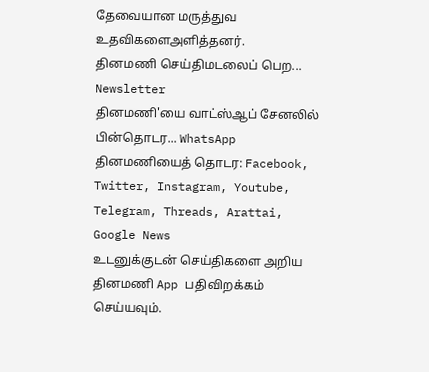தேவையான மருத்துவ உதவிகளைஅளித்தனர்.
தினமணி செய்திமடலைப் பெற... Newsletter
தினமணி'யை வாட்ஸ்ஆப் சேனலில் பின்தொடர... WhatsApp
தினமணியைத் தொடர: Facebook, Twitter, Instagram, Youtube, Telegram, Threads, Arattai, Google News
உடனுக்குடன் செய்திகளை அறிய தினமணி App பதிவிறக்கம் செய்யவும்.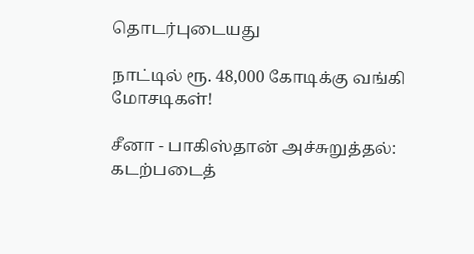தொடர்புடையது

நாட்டில் ரூ. 48,000 கோடிக்கு வங்கி மோசடிகள்!

சீனா - பாகிஸ்தான் அச்சுறுத்தல்: கடற்படைத்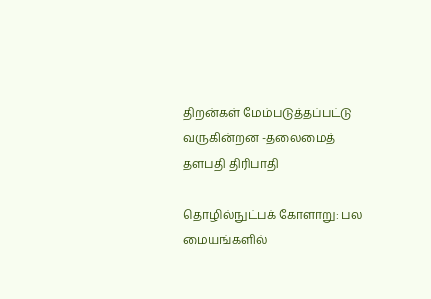திறன்கள் மேம்படுத்தப்பட்டு வருகின்றன -தலைமைத் தளபதி திரிபாதி

தொழில்நுட்பக் கோளாறு: பல மையங்களில்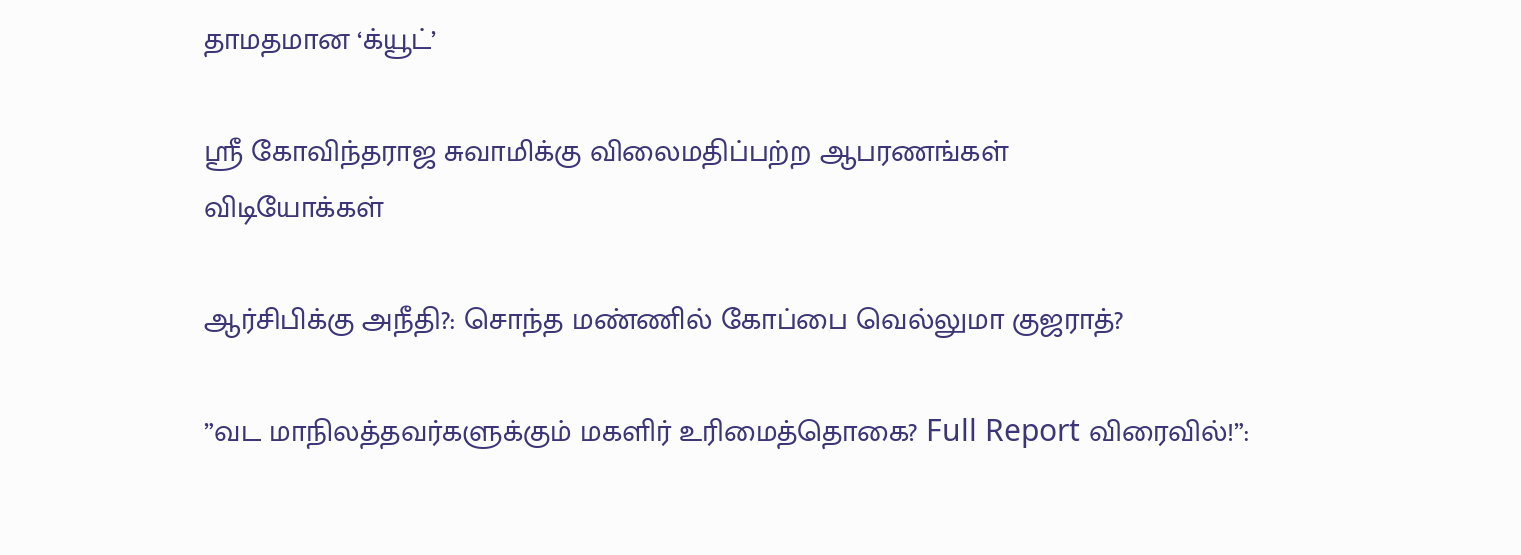தாமதமான ‘க்யூட்’

ஸ்ரீ கோவிந்தராஜ சுவாமிக்கு விலைமதிப்பற்ற ஆபரணங்கள்
விடியோக்கள்

ஆர்சிபிக்கு அநீதி?: சொந்த மண்ணில் கோப்பை வெல்லுமா குஜராத்?

”வட மாநிலத்தவர்களுக்கும் மகளிர் உரிமைத்தொகை? Full Report விரைவில்!”: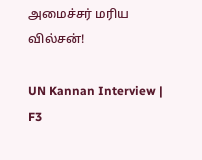அமைச்சர் மரிய வில்சன்!

UN Kannan Interview | F3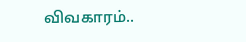விவகாரம்..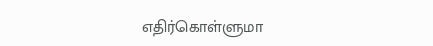எதிர்கொள்ளுமா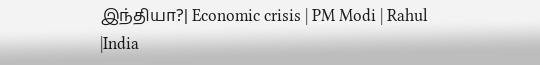இந்தியா?| Economic crisis | PM Modi | Rahul |India